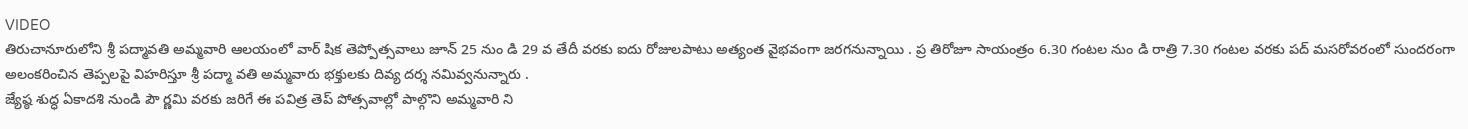VIDEO
తిరుచానూరులోని శ్రీ పద్మావతి అమ్మవారి ఆలయంలో వార్ షిక తెప్పోత్సవాలు జూన్ 25 నుం డి 29 వ తేదీ వరకు ఐదు రోజులపాటు అత్యంత వైభవంగా జరగనున్నాయి . ప్ర తిరోజూ సాయంత్రం 6.30 గంటల నుం డి రాత్రి 7.30 గంటల వరకు పద్ మసరోవరంలో సుందరంగా అలంకరించిన తెప్పలపై విహరిస్తూ శ్రీ పద్మా వతి అమ్మవారు భక్తులకు దివ్య దర్శ నమివ్వనున్నారు .
జ్యేష్ఠ శుద్ధ ఏకాదశి నుండి పౌ ర్ణమి వరకు జరిగే ఈ పవిత్ర తెప్ పోత్సవాల్లో పాల్గొని అమ్మవారి ని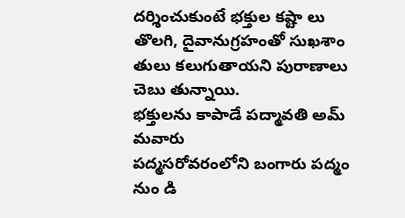దర్శించుకుంటే భక్తుల కష్టా లు తొలగి, దైవానుగ్రహంతో సుఖశాం తులు కలుగుతాయని పురాణాలు చెబు తున్నాయి.
భక్తులను కాపాడే పద్మావతి అమ్ మవారు
పద్మసరోవరంలోని బంగారు పద్మం నుం డి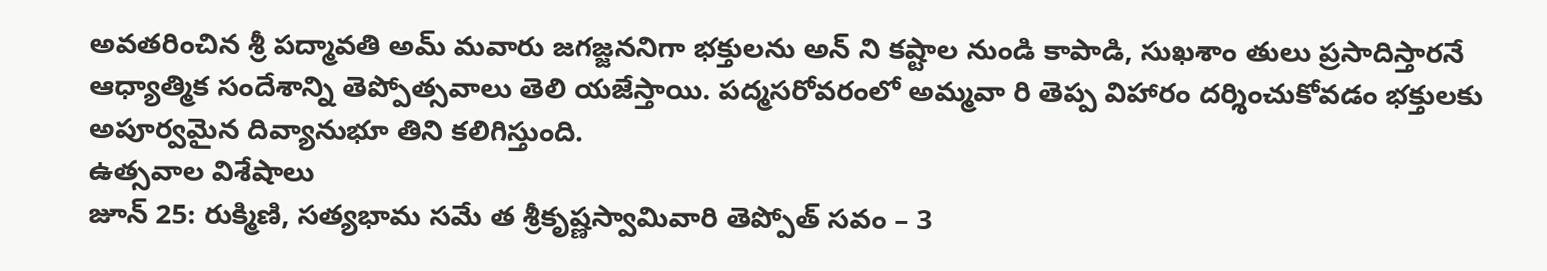అవతరించిన శ్రీ పద్మావతి అమ్ మవారు జగజ్జననిగా భక్తులను అన్ ని కష్టాల నుండి కాపాడి, సుఖశాం తులు ప్రసాదిస్తారనే ఆధ్యాత్మిక సందేశాన్ని తెప్పోత్సవాలు తెలి యజేస్తాయి. పద్మసరోవరంలో అమ్మవా రి తెప్ప విహారం దర్శించుకోవడం భక్తులకు అపూర్వమైన దివ్యానుభూ తిని కలిగిస్తుంది.
ఉత్సవాల విశేషాలు
జూన్ 25: రుక్మిణి, సత్యభామ సమే త శ్రీకృష్ణస్వామివారి తెప్పోత్ సవం – 3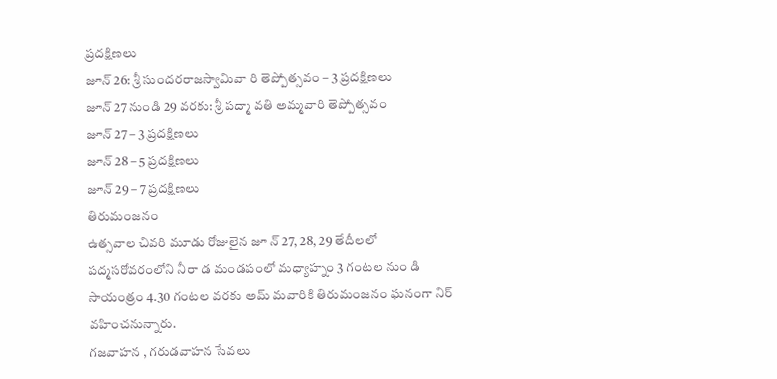ప్రదక్షిణలు
జూన్ 26: శ్రీ సుందరరాజస్వామివా రి తెప్పోత్సవం – 3 ప్రదక్షిణలు
జూన్ 27 నుండి 29 వరకు: శ్రీ పద్మా వతి అమ్మవారి తెప్పోత్సవం
జూన్ 27 – 3 ప్రదక్షిణలు
జూన్ 28 – 5 ప్రదక్షిణలు
జూన్ 29 – 7 ప్రదక్షిణలు
తిరుమంజనం
ఉత్సవాల చివరి మూడు రోజులైన జూ న్ 27, 28, 29 తేదీలలో పద్మసరోవరంలోని నీరా డ మండపంలో మధ్యాహ్నం 3 గంటల నుం డి సాయంత్రం 4.30 గంటల వరకు అమ్ మవారికి తిరుమంజనం ఘనంగా నిర్ వహించనున్నారు.
గజవాహన , గరుడవాహన సేవలు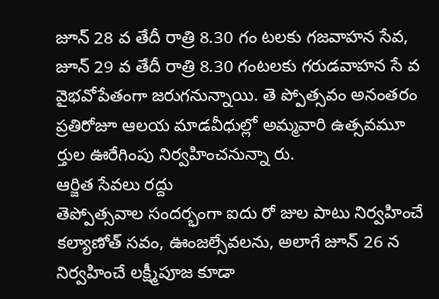జూన్ 28 వ తేదీ రాత్రి 8.30 గం టలకు గజవాహన సేవ, జూన్ 29 వ తేదీ రాత్రి 8.30 గంటలకు గరుడవాహన సే వ వైభవోపేతంగా జరుగనున్నాయి. తె ప్పోత్సవం అనంతరం ప్రతిరోజూ ఆలయ మాడవీధుల్లో అమ్మవారి ఉత్సవమూ ర్తుల ఊరేగింపు నిర్వహించనున్నా రు.
ఆర్జిత సేవలు రద్దు
తెప్పోత్సవాల సందర్భంగా ఐదు రో జుల పాటు నిర్వహించే కల్యాణోత్ సవం, ఊంజల్సేవలను, అలాగే జూన్ 26 న నిర్వహించే లక్ష్మీపూజ కూడా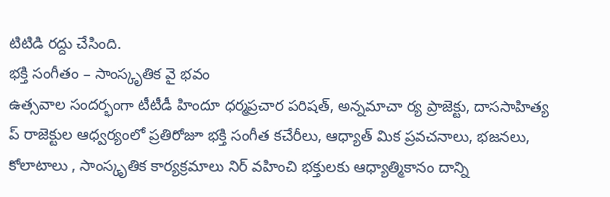టిటిడి రద్దు చేసింది.
భక్తి సంగీతం – సాంస్కృతిక వై భవం
ఉత్సవాల సందర్భంగా టీటీడీ హిందూ ధర్మప్రచార పరిషత్, అన్నమాచా ర్య ప్రాజెక్టు, దాససాహిత్య ప్ రాజెక్టుల ఆధ్వర్యంలో ప్రతిరోజూ భక్తి సంగీత కచేరీలు, ఆధ్యాత్ మిక ప్రవచనాలు, భజనలు, కోలాటాలు , సాంస్కృతిక కార్యక్రమాలు నిర్ వహించి భక్తులకు ఆధ్యాత్మికానం దాన్ని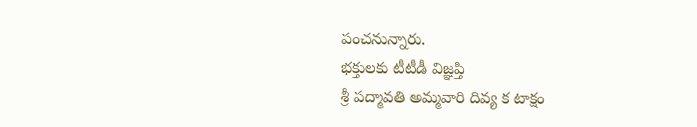పంచనున్నారు.
భక్తులకు టీటీడీ విజ్ఞప్తి
శ్రీ పద్మావతి అమ్మవారి దివ్య క టాక్షం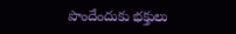పొందేందుకు భక్తులు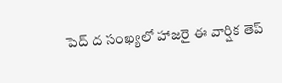పెద్ ద సంఖ్యలో హాజరై ఈ వార్షిక తెప్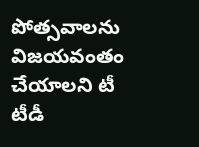పోత్సవాలను విజయవంతం చేయాలని టీ టీడీ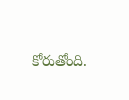కోరుతోంది.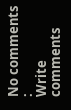No comments :
Write comments